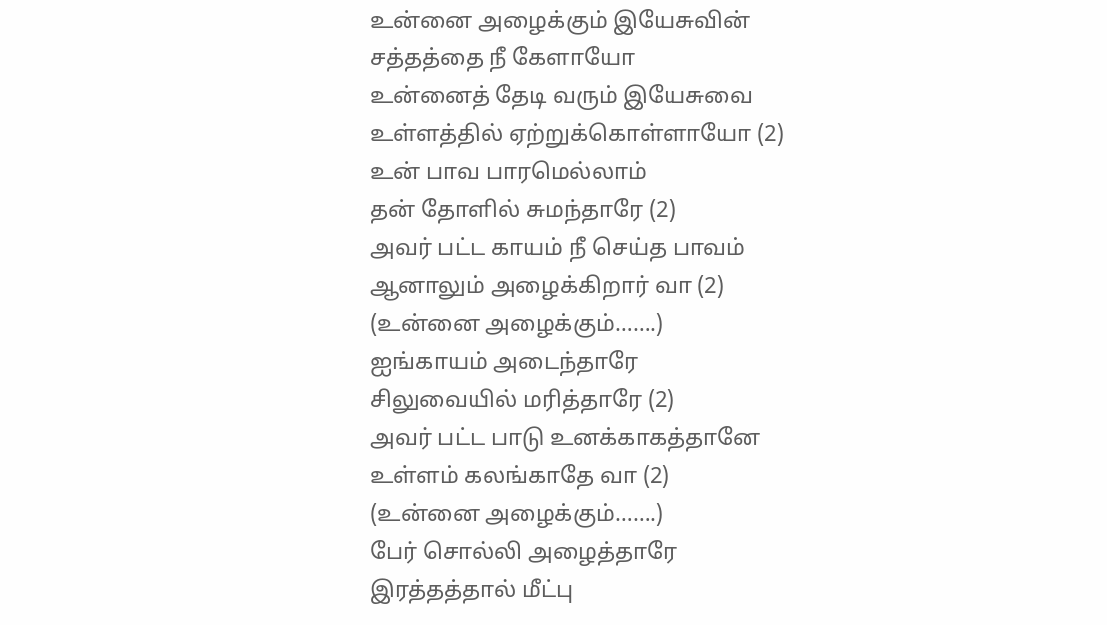உன்னை அழைக்கும் இயேசுவின்
சத்தத்தை நீ கேளாயோ
உன்னைத் தேடி வரும் இயேசுவை
உள்ளத்தில் ஏற்றுக்கொள்ளாயோ (2)
உன் பாவ பாரமெல்லாம்
தன் தோளில் சுமந்தாரே (2)
அவர் பட்ட காயம் நீ செய்த பாவம்
ஆனாலும் அழைக்கிறார் வா (2)
(உன்னை அழைக்கும்…….)
ஐங்காயம் அடைந்தாரே
சிலுவையில் மரித்தாரே (2)
அவர் பட்ட பாடு உனக்காகத்தானே
உள்ளம் கலங்காதே வா (2)
(உன்னை அழைக்கும்…….)
பேர் சொல்லி அழைத்தாரே
இரத்தத்தால் மீட்பு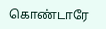கொண்டாரே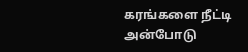கரங்களை நீட்டி அன்போடு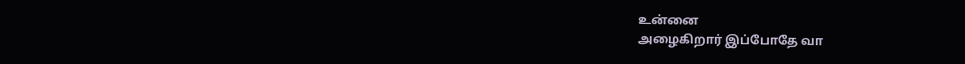உன்னை
அழைகிறார் இப்போதே வா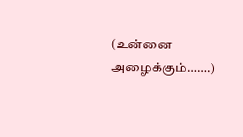(உன்னை அழைக்கும்…….)